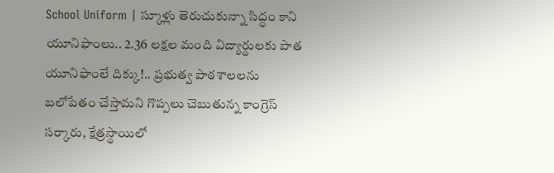School Uniform | స్కూళ్లు తెరుచుకున్నా సిద్ధం కాని యూనిఫాంలు.. 2.36 లక్షల మంది విద్యార్థులకు పాత యూనిఫాంలే దిక్కు!.. ప్రభుత్వ పాఠశాలలను బలోపేతం చేస్తామని గొప్పలు చెబుతున్న కాంగ్రెస్ సర్కారు, క్షేత్రస్థాయిలో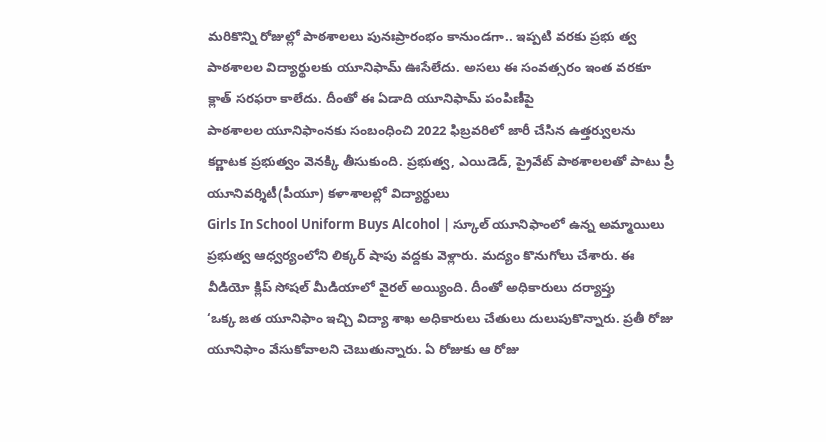మరికొన్ని రోజుల్లో పాఠశాలలు పునఃప్రారంభం కానుండగా.. ఇప్పటి వరకు ప్రభు త్వ పాఠశాలల విద్యార్థులకు యూనిఫామ్ ఊసేలేదు. అసలు ఈ సంవత్సరం ఇంత వరకూ క్లాత్ సరఫరా కాలేదు. దీంతో ఈ ఏడాది యూనిఫామ్ పంపిణీపై
పాఠశాలల యూనిఫాంనకు సంబంధించి 2022 ఫిబ్రవరిలో జారీ చేసిన ఉత్తర్వులను కర్ణాటక ప్రభుత్వం వెనక్కి తీసుకుంది. ప్రభుత్వ, ఎయిడెడ్, ప్రైవేట్ పాఠశాలలతో పాటు ప్రీ యూనివర్శిటీ(పీయూ) కళాశాలల్లో విద్యార్థులు
Girls In School Uniform Buys Alcohol | స్కూల్ యూనిఫాంలో ఉన్న అమ్మాయిలు ప్రభుత్వ ఆధ్వర్యంలోని లిక్కర్ షాపు వద్దకు వెళ్లారు. మద్యం కొనుగోలు చేశారు. ఈ వీడియో క్లిప్ సోషల్ మీడియాలో వైరల్ అయ్యింది. దీంతో అధికారులు దర్యాప్తు
‘ఒక్క జత యూనిఫాం ఇచ్చి విద్యా శాఖ అధికారులు చేతులు దులుపుకొన్నారు. ప్రతీ రోజు యూనిఫాం వేసుకోవాలని చెబుతున్నారు. ఏ రోజుకు ఆ రోజు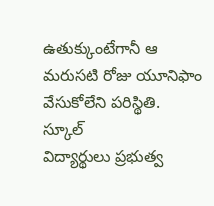ఉతుక్కుంటేగానీ ఆ మరుసటి రోజు యూనిఫాం వేసుకోలేని పరిస్థితి. స్కూల్
విద్యార్థులు ప్రభుత్వ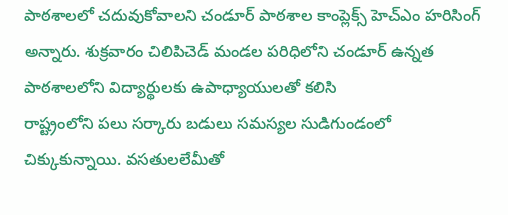పాఠశాలలో చదువుకోవాలని చండూర్ పాఠశాల కాంప్లెక్స్ హెచ్ఎం హరిసింగ్ అన్నారు. శుక్రవారం చిలిపిచెడ్ మండల పరిధిలోని చండూర్ ఉన్నత పాఠశాలలోని విద్యార్థులకు ఉపాధ్యాయులతో కలిసి
రాష్ట్రంలోని పలు సర్కారు బడులు సమస్యల సుడిగుండంలో చిక్కుకున్నాయి. వసతులలేమీతో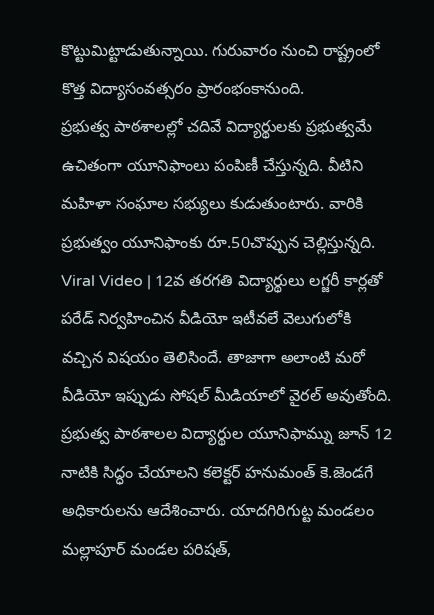కొట్టుమిట్టాడుతున్నాయి. గురువారం నుంచి రాష్ట్రంలో కొత్త విద్యాసంవత్సరం ప్రారంభంకానుంది.
ప్రభుత్వ పాఠశాలల్లో చదివే విద్యార్థులకు ప్రభుత్వమే ఉచితంగా యూనిఫాంలు పంపిణీ చేస్తున్నది. వీటిని మహిళా సంఘాల సభ్యులు కుడుతుంటారు. వారికి ప్రభుత్వం యూనిఫాంకు రూ.50చొప్పున చెల్లిస్తున్నది.
Viral Video | 12వ తరగతి విద్యార్థులు లగ్జరీ కార్లతో పరేడ్ నిర్వహించిన వీడియో ఇటీవలే వెలుగులోకి వచ్చిన విషయం తెలిసిందే. తాజాగా అలాంటి మరో వీడియో ఇప్పుడు సోషల్ మీడియాలో వైరల్ అవుతోంది.
ప్రభుత్వ పాఠశాలల విద్యార్థుల యూనిఫామ్ను జూన్ 12 నాటికి సిద్ధం చేయాలని కలెక్టర్ హనుమంత్ కె.జెండగే అధికారులను ఆదేశించారు. యాదగిరిగుట్ట మండలం మల్లాపూర్ మండల పరిషత్,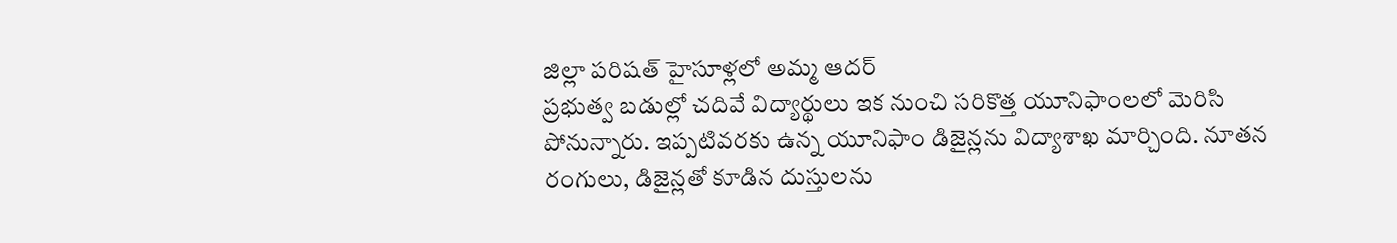జిల్లా పరిషత్ హైసూళ్లలో అమ్మ ఆదర్
ప్రభుత్వ బడుల్లో చదివే విద్యార్థులు ఇక నుంచి సరికొత్త యూనిఫాంలలో మెరిసి పోనున్నారు. ఇప్పటివరకు ఉన్న యూనిఫాం డిజైన్లను విద్యాశాఖ మార్చింది. నూతన రంగులు, డిజైన్లతో కూడిన దుస్తులను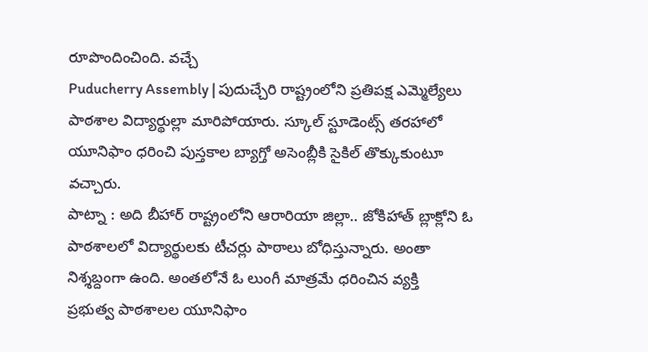రూపొందించింది. వచ్చే
Puducherry Assembly | పుదుచ్చేరి రాష్ట్రంలోని ప్రతిపక్ష ఎమ్మెల్యేలు పాఠశాల విద్యార్థుల్లా మారిపోయారు. స్కూల్ స్టూడెంట్స్ తరహాలో యూనిఫాం ధరించి పుస్తకాల బ్యాగ్తో అసెంబ్లీకి సైకిల్ తొక్కుకుంటూ వచ్చారు.
పాట్నా : అది బీహార్ రాష్ట్రంలోని ఆరారియా జిల్లా.. జోకిహాత్ బ్లాక్లోని ఓ పాఠశాలలో విద్యార్థులకు టీచర్లు పాఠాలు బోధిస్తున్నారు. అంతా నిశ్శబ్దంగా ఉంది. అంతలోనే ఓ లుంగీ మాత్రమే ధరించిన వ్యక్తి
ప్రభుత్వ పాఠశాలల యూనిఫాం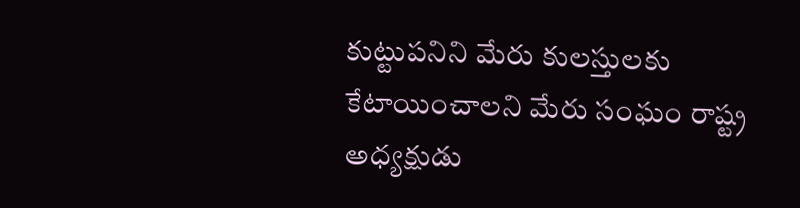కుట్టుపనిని మేరు కులస్తులకు కేటాయించాలని మేరు సంఘం రాష్ట్ర అధ్యక్షుడు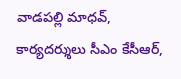వాడపల్లి మాధవ్, కార్యదర్శులు సీఎం కేసీఆర్,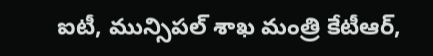ఐటీ, మున్సిపల్ శాఖ మంత్రి కేటీఆర్,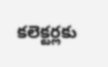కలెక్టర్లకు